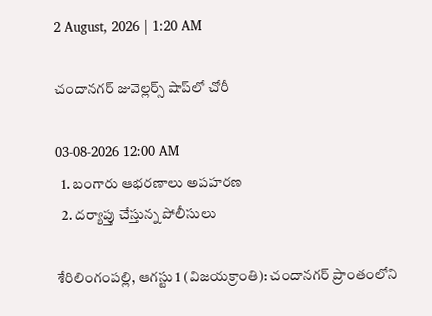2 August, 2026 | 1:20 AM

చందానగర్ జువెల్లర్స్ షాప్‌లో చోరీ

03-08-2026 12:00 AM
  1. బంగారు ఆభరణాలు అపహరణ
  2. దర్యాప్తు చేస్తున్న పోలీసులు

శేరిలింగంపల్లి, ఆగస్టు 1 (విజయక్రాంతి): చందానగర్ ప్రాంతంలోని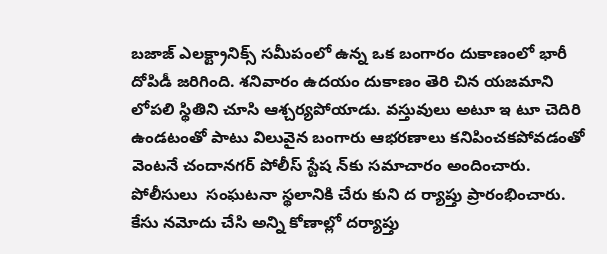బజాజ్ ఎలక్ట్రానిక్స్ సమీపంలో ఉన్న ఒక బంగారం దుకాణంలో భారీ దోపిడీ జరిగింది. శనివారం ఉదయం దుకాణం తెరి చిన యజమాని లోపలి స్థితిని చూసి ఆశ్చర్యపోయాడు. వస్తువులు అటూ ఇ టూ చెదిరి ఉండటంతో పాటు విలువైన బంగారు ఆభరణాలు కనిపించకపోవడంతో వెంటనే చందానగర్ పోలీస్ స్టేష న్‌కు సమాచారం అందించారు. పోలీసులు  సంఘటనా స్థలానికి చేరు కుని ద ర్యాప్తు ప్రారంభించారు.  కేసు నమోదు చేసి అన్ని కోణాల్లో దర్యాప్తు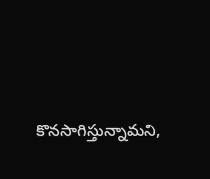కొనసాగిస్తున్నామని,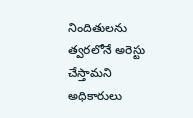నిందితులను త్వరలోనే అరెస్టు చేస్తామని అధికారులు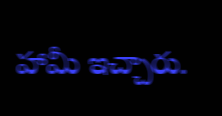హామీ ఇచ్చారు.